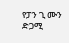የፓን ጊ ሙን ድጋሚ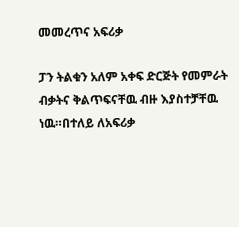መመረጥና አፍሪቃ

ፓን ትልቁን አለም አቀፍ ድርጅት የመምራት ብቃትና ቅልጥፍናቸዉ ብዙ እያስተቻቸዉ ነዉ።በተለይ ለአፍሪቃ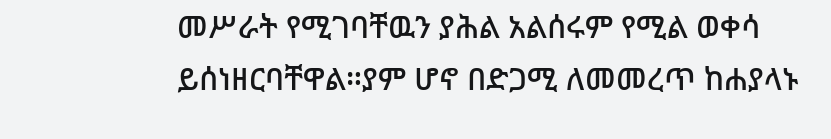መሥራት የሚገባቸዉን ያሕል አልሰሩም የሚል ወቀሳ ይሰነዘርባቸዋል።ያም ሆኖ በድጋሚ ለመመረጥ ከሐያላኑ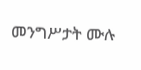መንግሥታት ሙሉ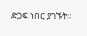ድጋፍ ነበር ያገኙት።